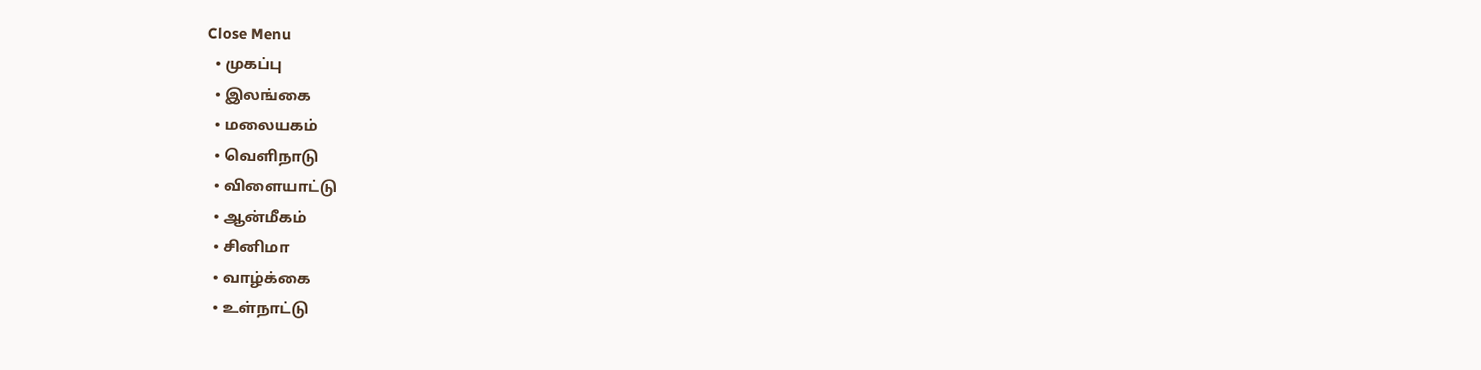Close Menu
  • முகப்பு
  • இலங்கை
  • மலையகம்
  • வெளிநாடு
  • விளையாட்டு
  • ஆன்மீகம்
  • சினிமா
  • வாழ்க்கை
  • உள்நாட்டு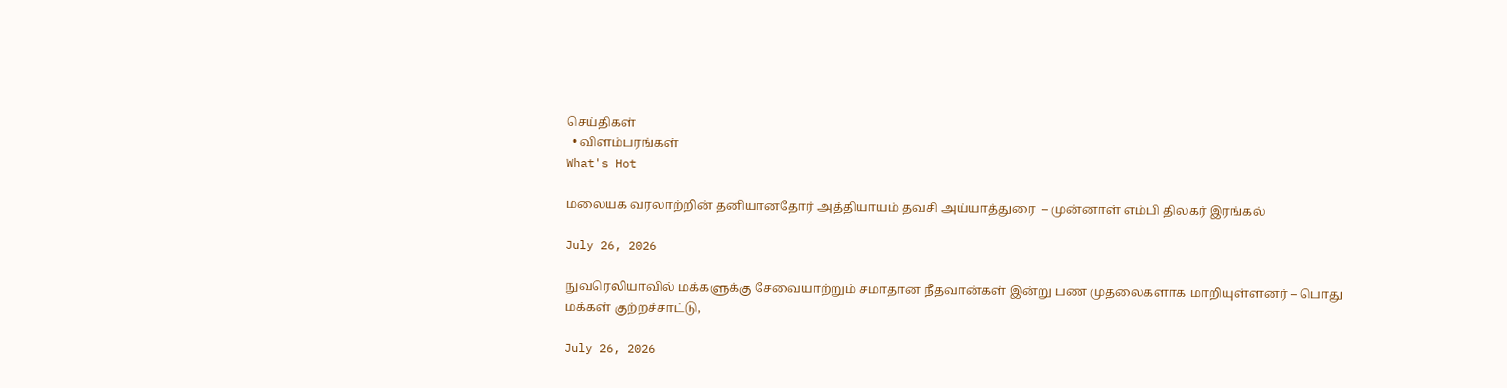செய்திகள்
  • விளம்பரங்கள்
What's Hot

மலையக வரலாற்றின் தனியானதோர் அத்தியாயம் தவசி அய்யாத்துரை  – முன்னாள் எம்பி திலகர் இரங்கல்

July 26, 2026

நுவரெலியாவில் மக்களுக்கு சேவையாற்றும் சமாதான நீதவான்கள் இன்று பண முதலைகளாக மாறியுள்ளனர் – பொது மக்கள் குற்றச்சாட்டு,

July 26, 2026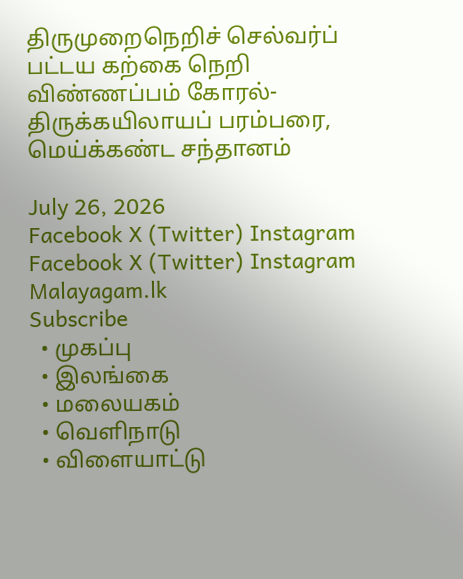திருமுறைநெறிச் செல்வர்ப் பட்டய கற்கை நெறி விண்ணப்பம் கோரல்-திருக்கயிலாயப் பரம்பரை, மெய்க்கண்ட சந்தானம்

July 26, 2026
Facebook X (Twitter) Instagram
Facebook X (Twitter) Instagram
Malayagam.lk
Subscribe
  • முகப்பு
  • இலங்கை
  • மலையகம்
  • வெளிநாடு
  • விளையாட்டு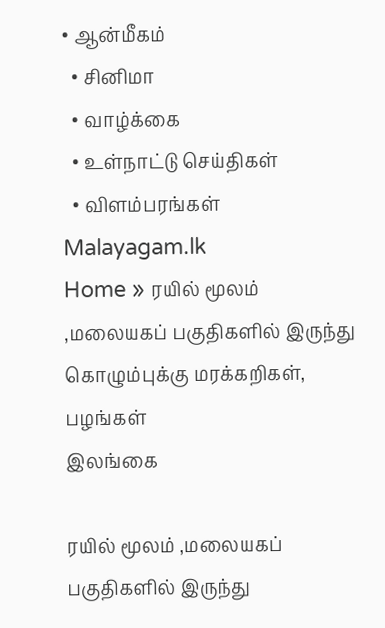• ஆன்மீகம்
  • சினிமா
  • வாழ்க்கை
  • உள்நாட்டு செய்திகள்
  • விளம்பரங்கள்
Malayagam.lk
Home » ரயில் மூலம் ,மலையகப் பகுதிகளில் இருந்து கொழும்புக்கு மரக்கறிகள், பழங்கள்
இலங்கை

ரயில் மூலம் ,மலையகப் பகுதிகளில் இருந்து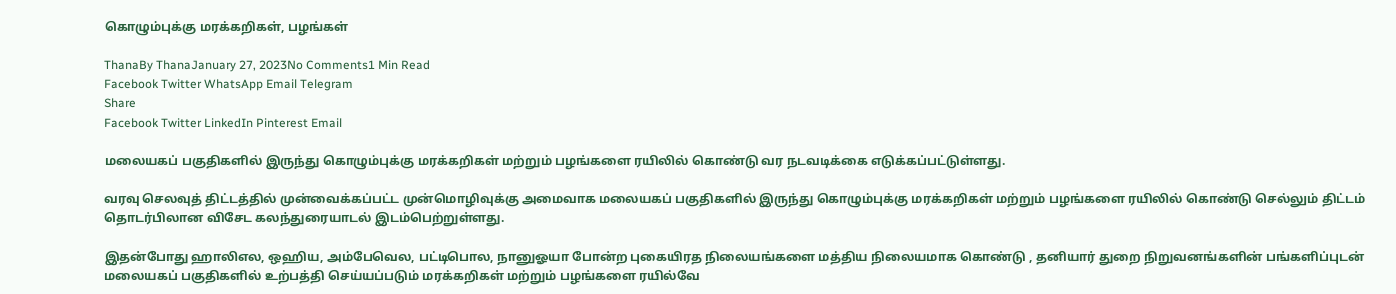கொழும்புக்கு மரக்கறிகள், பழங்கள்

ThanaBy ThanaJanuary 27, 2023No Comments1 Min Read
Facebook Twitter WhatsApp Email Telegram
Share
Facebook Twitter LinkedIn Pinterest Email

மலையகப் பகுதிகளில் இருந்து கொழும்புக்கு மரக்கறிகள் மற்றும் பழங்களை ரயிலில் கொண்டு வர நடவடிக்கை எடுக்கப்பட்டுள்ளது.

வரவு செலவுத் திட்டத்தில் முன்வைக்கப்பட்ட முன்மொழிவுக்கு அமைவாக மலையகப் பகுதிகளில் இருந்து கொழும்புக்கு மரக்கறிகள் மற்றும் பழங்களை ரயிலில் கொண்டு செல்லும் திட்டம் தொடர்பிலான விசேட கலந்துரையாடல் இடம்பெற்றுள்ளது.

இதன்போது ஹாலிஎல, ஒஹிய, அம்பேவெல, பட்டிபொல, நானுஓயா போன்ற புகையிரத நிலையங்களை மத்திய நிலையமாக கொண்டு , தனியார் துறை நிறுவனங்களின் பங்களிப்புடன் மலையகப் பகுதிகளில் உற்பத்தி செய்யப்படும் மரக்கறிகள் மற்றும் பழங்களை ரயில்வே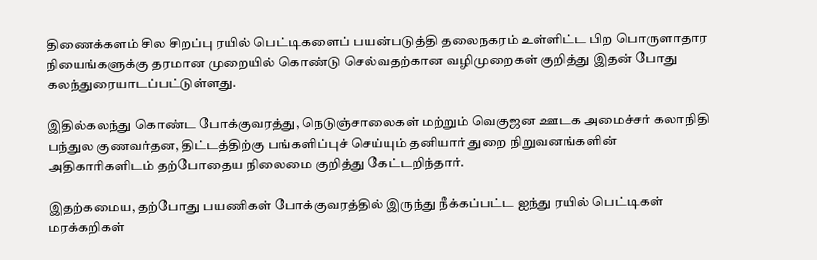திணைக்களம் சில சிறப்பு ரயில் பெட்டிகளைப் பயன்படுத்தி தலைநகரம் உள்ளிட்ட பிற பொருளாதார நியைங்களுக்கு தரமான முறையில் கொண்டு செல்வதற்கான வழிமுறைகள் குறித்து இதன் போது கலந்துரையாடப்பட்டுள்ளது.

இதில்கலந்து கொண்ட போக்குவரத்து, நெடுஞ்சாலைகள் மற்றும் வெகுஜன ஊடக அமைச்சர் கலாநிதி பந்துல குணவர்தன, திட்டத்திற்கு பங்களிப்புச் செய்யும் தனியார் துறை நிறுவனங்களின் அதிகாரிகளிடம் தற்போதைய நிலைமை குறித்து கேட்டறிந்தார்.

இதற்கமைய, தற்போது பயணிகள் போக்குவரத்தில் இருந்து நீக்கப்பட்ட ஐந்து ரயில் பெட்டிகள் மரக்கறிகள்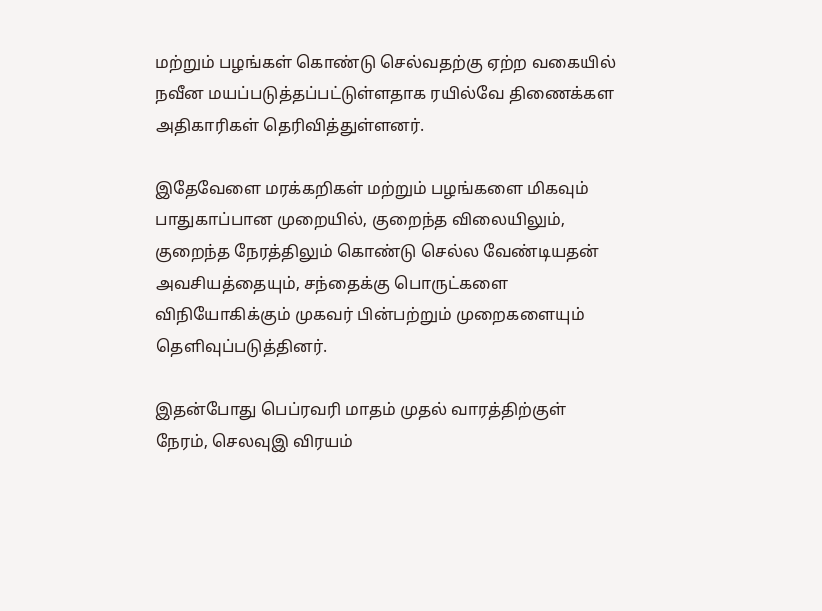மற்றும் பழங்கள் கொண்டு செல்வதற்கு ஏற்ற வகையில் நவீன மயப்படுத்தப்பட்டுள்ளதாக ரயில்வே திணைக்கள அதிகாரிகள் தெரிவித்துள்ளனர்.

இதேவேளை மரக்கறிகள் மற்றும் பழங்களை மிகவும் பாதுகாப்பான முறையில், குறைந்த விலையிலும், குறைந்த நேரத்திலும் கொண்டு செல்ல வேண்டியதன் அவசியத்தையும், சந்தைக்கு பொருட்களை விநியோகிக்கும் முகவர் பின்பற்றும் முறைகளையும் தெளிவுப்படுத்தினர்.

இதன்போது பெப்ரவரி மாதம் முதல் வாரத்திற்குள் நேரம், செலவுஇ விரயம்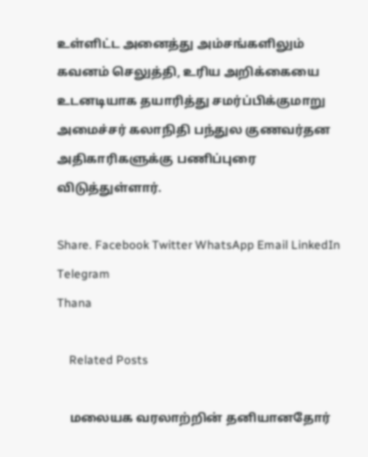உள்ளிட்ட அனைத்து அம்சங்களிலும் கவனம் செலுத்தி, உரிய அறிக்கையை உடனடியாக தயாரித்து சமர்ப்பிக்குமாறு அமைச்சர் கலாநிதி பந்துல குணவர்தன அதிகாரிகளுக்கு பணிப்புரை விடுத்துள்ளார்.

Share. Facebook Twitter WhatsApp Email LinkedIn Telegram
Thana

    Related Posts

    மலையக வரலாற்றின் தனியானதோர்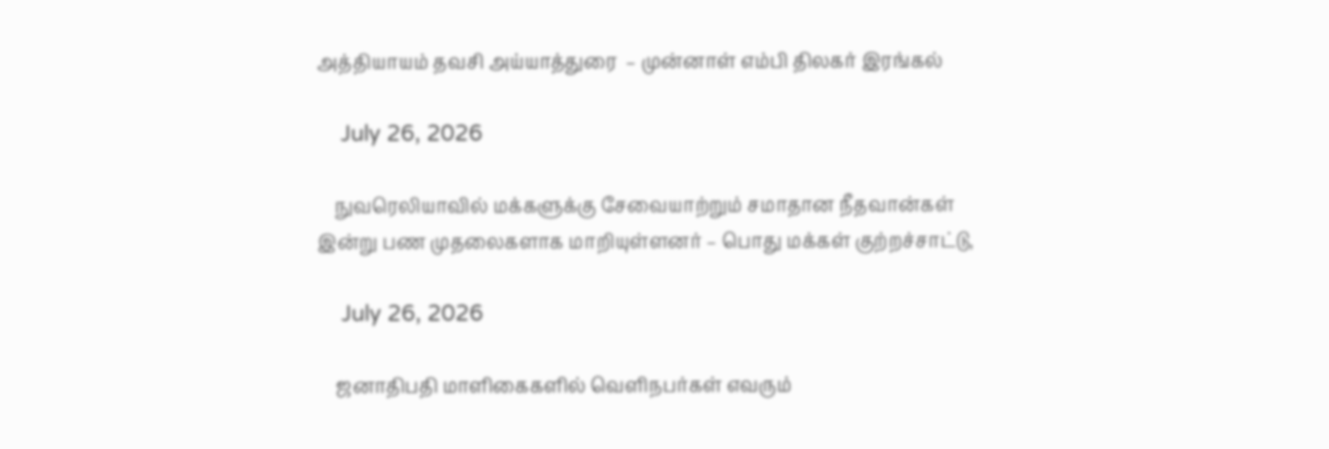அத்தியாயம் தவசி அய்யாத்துரை  – முன்னாள் எம்பி திலகர் இரங்கல்

    July 26, 2026

    நுவரெலியாவில் மக்களுக்கு சேவையாற்றும் சமாதான நீதவான்கள் இன்று பண முதலைகளாக மாறியுள்ளனர் – பொது மக்கள் குற்றச்சாட்டு,

    July 26, 2026

    ஜனாதிபதி மாளிகைகளில் வெளிநபர்கள் எவரும்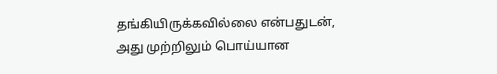தங்கியிருக்கவில்லை என்பதுடன், அது முற்றிலும் பொய்யான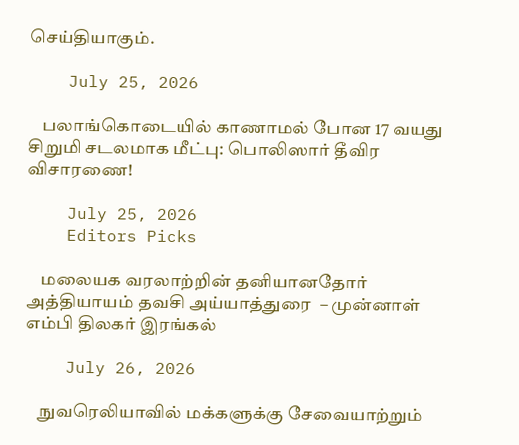செய்தியாகும்.

    July 25, 2026

    பலாங்கொடையில் காணாமல் போன 17 வயது சிறுமி சடலமாக மீட்பு: பொலிஸார் தீவிர விசாரணை!

    July 25, 2026
    Editors Picks

    மலையக வரலாற்றின் தனியானதோர் அத்தியாயம் தவசி அய்யாத்துரை  – முன்னாள் எம்பி திலகர் இரங்கல்

    July 26, 2026

    நுவரெலியாவில் மக்களுக்கு சேவையாற்றும்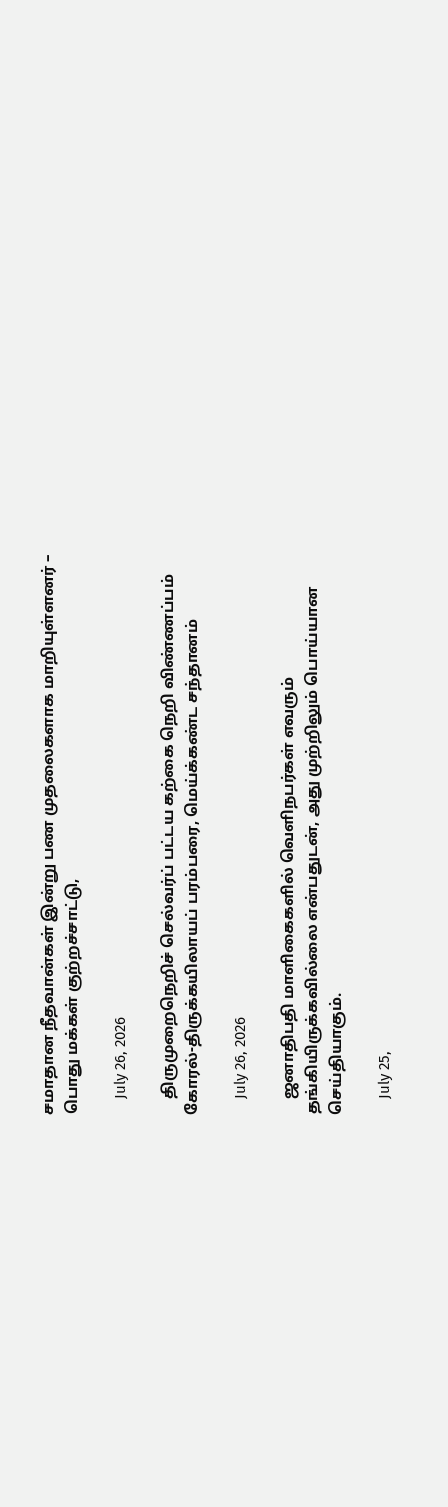சமாதான நீதவான்கள் இன்று பண முதலைகளாக மாறியுள்ளனர் – பொது மக்கள் குற்றச்சாட்டு,

    July 26, 2026

    திருமுறைநெறிச் செல்வர்ப் பட்டய கற்கை நெறி விண்ணப்பம் கோரல்-திருக்கயிலாயப் பரம்பரை, மெய்க்கண்ட சந்தானம்

    July 26, 2026

    ஜனாதிபதி மாளிகைகளில் வெளிநபர்கள் எவரும் தங்கியிருக்கவில்லை என்பதுடன், அது முற்றிலும் பொய்யான செய்தியாகும்.

    July 25,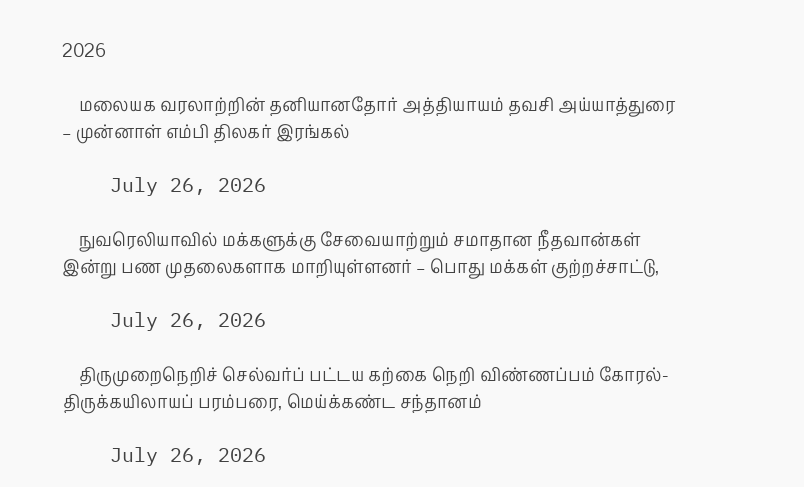2026

    மலையக வரலாற்றின் தனியானதோர் அத்தியாயம் தவசி அய்யாத்துரை  – முன்னாள் எம்பி திலகர் இரங்கல்

    July 26, 2026

    நுவரெலியாவில் மக்களுக்கு சேவையாற்றும் சமாதான நீதவான்கள் இன்று பண முதலைகளாக மாறியுள்ளனர் – பொது மக்கள் குற்றச்சாட்டு,

    July 26, 2026

    திருமுறைநெறிச் செல்வர்ப் பட்டய கற்கை நெறி விண்ணப்பம் கோரல்-திருக்கயிலாயப் பரம்பரை, மெய்க்கண்ட சந்தானம்

    July 26, 2026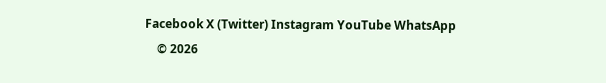Facebook X (Twitter) Instagram YouTube WhatsApp
    © 2026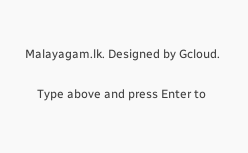Malayagam.lk. Designed by Gcloud.

    Type above and press Enter to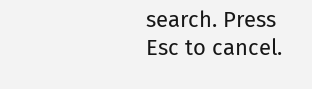search. Press Esc to cancel.